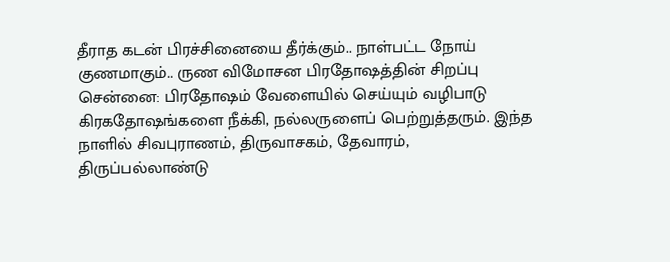தீராத கடன் பிரச்சினையை தீர்க்கும்.. நாள்பட்ட நோய் குணமாகும்.. ருண விமோசன பிரதோஷத்தின் சிறப்பு
சென்னை: பிரதோஷம் வேளையில் செய்யும் வழிபாடு கிரகதோஷங்களை நீக்கி, நல்லருளைப் பெற்றுத்தரும். இந்த நாளில் சிவபுராணம், திருவாசகம், தேவாரம், திருப்பல்லாண்டு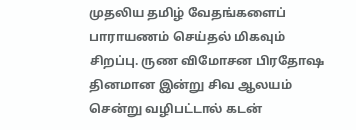முதலிய தமிழ் வேதங்களைப் பாராயணம் செய்தல் மிகவும் சிறப்பு. ருண விமோசன பிரதோஷ தினமான இன்று சிவ ஆலயம் சென்று வழிபட்டால் கடன்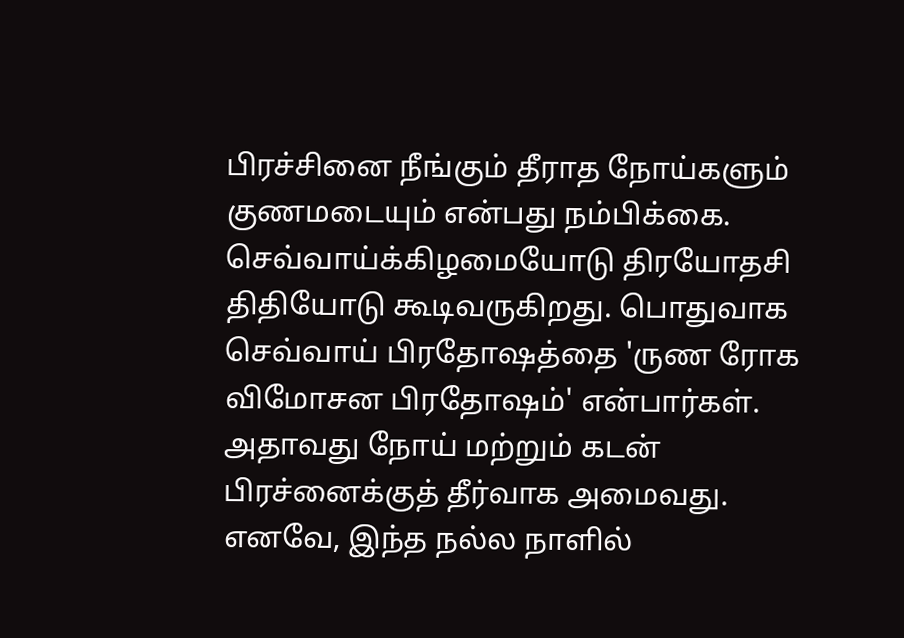பிரச்சினை நீங்கும் தீராத நோய்களும் குணமடையும் என்பது நம்பிக்கை.
செவ்வாய்க்கிழமையோடு திரயோதசி திதியோடு கூடிவருகிறது. பொதுவாக செவ்வாய் பிரதோஷத்தை 'ருண ரோக விமோசன பிரதோஷம்' என்பார்கள். அதாவது நோய் மற்றும் கடன் பிரச்னைக்குத் தீர்வாக அமைவது. எனவே, இந்த நல்ல நாளில்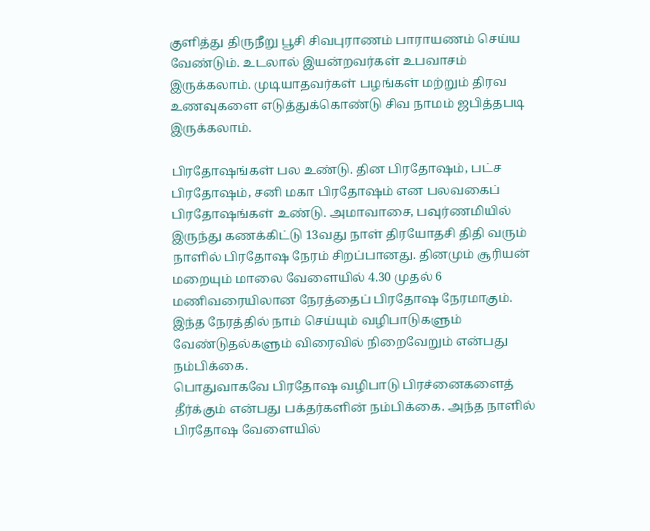குளித்து திருநீறு பூசி சிவபுராணம் பாராயணம் செய்ய வேண்டும். உடலால் இயன்றவர்கள் உபவாசம் இருக்கலாம். முடியாதவர்கள் பழங்கள் மற்றும் திரவ உணவுகளை எடுத்துக்கொண்டு சிவ நாமம் ஜபித்தபடி இருக்கலாம்.

பிரதோஷங்கள் பல உண்டு. தின பிரதோஷம், பட்ச பிரதோஷம், சனி மகா பிரதோஷம் என பலவகைப் பிரதோஷங்கள் உண்டு. அமாவாசை, பவுர்ணமியில் இருந்து கணக்கிட்டு 13வது நாள் திரயோதசி திதி வரும் நாளில் பிரதோஷ நேரம் சிறப்பானது. தினமும் சூரியன் மறையும் மாலை வேளையில் 4.30 முதல் 6 மணிவரையிலான நேரத்தைப் பிரதோஷ நேரமாகும். இந்த நேரத்தில் நாம் செய்யும் வழிபாடுகளும் வேண்டுதல்களும் விரைவில் நிறைவேறும் என்பது நம்பிக்கை.
பொதுவாகவே பிரதோஷ வழிபாடு பிரச்னைகளைத் தீர்க்கும் என்பது பக்தர்களின் நம்பிக்கை. அந்த நாளில் பிரதோஷ வேளையில்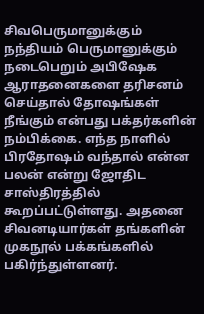சிவபெருமானுக்கும் நந்தியம் பெருமானுக்கும் நடைபெறும் அபிஷேக ஆராதனைகளை தரிசனம் செய்தால் தோஷங்கள் நீங்கும் என்பது பக்தர்களின் நம்பிக்கை. எந்த நாளில் பிரதோஷம் வந்தால் என்ன பலன் என்று ஜோதிட சாஸ்திரத்தில் கூறப்பட்டுள்ளது. அதனை சிவனடியார்கள் தங்களின் முகநூல் பக்கங்களில் பகிர்ந்துள்ளனர்.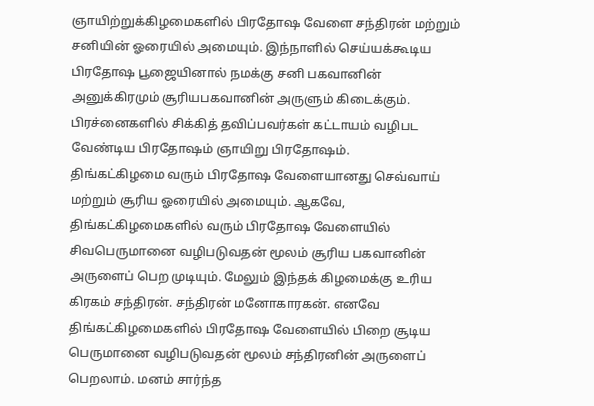ஞாயிற்றுக்கிழமைகளில் பிரதோஷ வேளை சந்திரன் மற்றும் சனியின் ஓரையில் அமையும். இந்நாளில் செய்யக்கூடிய பிரதோஷ பூஜையினால் நமக்கு சனி பகவானின் அனுக்கிரமும் சூரியபகவானின் அருளும் கிடைக்கும். பிரச்னைகளில் சிக்கித் தவிப்பவர்கள் கட்டாயம் வழிபட வேண்டிய பிரதோஷம் ஞாயிறு பிரதோஷம்.
திங்கட்கிழமை வரும் பிரதோஷ வேளையானது செவ்வாய் மற்றும் சூரிய ஓரையில் அமையும். ஆகவே, திங்கட்கிழமைகளில் வரும் பிரதோஷ வேளையில் சிவபெருமானை வழிபடுவதன் மூலம் சூரிய பகவானின் அருளைப் பெற முடியும். மேலும் இந்தக் கிழமைக்கு உரிய கிரகம் சந்திரன். சந்திரன் மனோகாரகன். எனவே திங்கட்கிழமைகளில் பிரதோஷ வேளையில் பிறை சூடிய பெருமானை வழிபடுவதன் மூலம் சந்திரனின் அருளைப் பெறலாம். மனம் சார்ந்த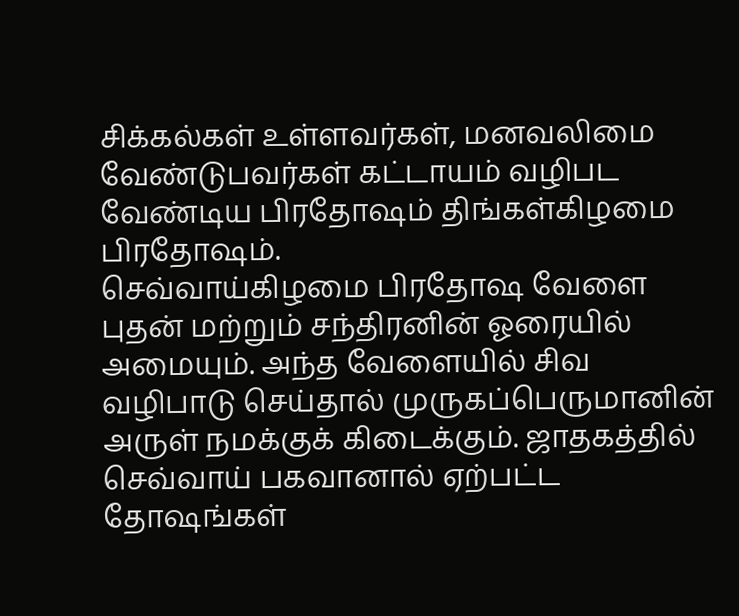சிக்கல்கள் உள்ளவர்கள், மனவலிமை வேண்டுபவர்கள் கட்டாயம் வழிபட வேண்டிய பிரதோஷம் திங்கள்கிழமை பிரதோஷம்.
செவ்வாய்கிழமை பிரதோஷ வேளை புதன் மற்றும் சந்திரனின் ஓரையில் அமையும். அந்த வேளையில் சிவ வழிபாடு செய்தால் முருகப்பெருமானின் அருள் நமக்குக் கிடைக்கும். ஜாதகத்தில் செவ்வாய் பகவானால் ஏற்பட்ட தோஷங்கள்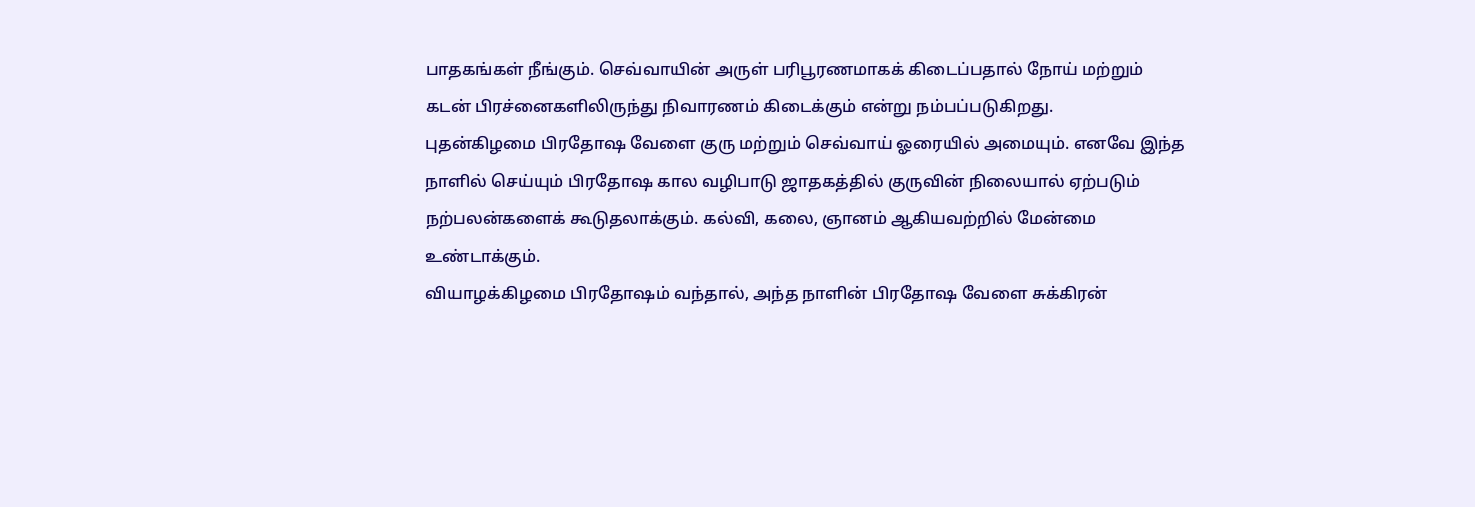பாதகங்கள் நீங்கும். செவ்வாயின் அருள் பரிபூரணமாகக் கிடைப்பதால் நோய் மற்றும் கடன் பிரச்னைகளிலிருந்து நிவாரணம் கிடைக்கும் என்று நம்பப்படுகிறது.
புதன்கிழமை பிரதோஷ வேளை குரு மற்றும் செவ்வாய் ஓரையில் அமையும். எனவே இந்த நாளில் செய்யும் பிரதோஷ கால வழிபாடு ஜாதகத்தில் குருவின் நிலையால் ஏற்படும் நற்பலன்களைக் கூடுதலாக்கும். கல்வி, கலை, ஞானம் ஆகியவற்றில் மேன்மை உண்டாக்கும்.
வியாழக்கிழமை பிரதோஷம் வந்தால், அந்த நாளின் பிரதோஷ வேளை சுக்கிரன்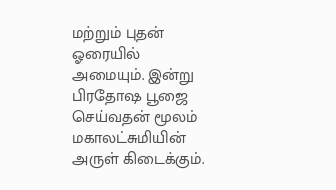மற்றும் புதன் ஓரையில் அமையும். இன்று பிரதோஷ பூஜை செய்வதன் மூலம் மகாலட்சுமியின் அருள் கிடைக்கும்.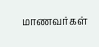மாணவர்கள்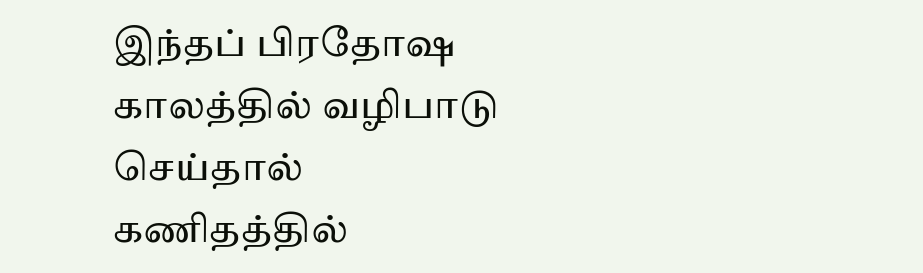இந்தப் பிரதோஷ காலத்தில் வழிபாடு செய்தால் கணிதத்தில்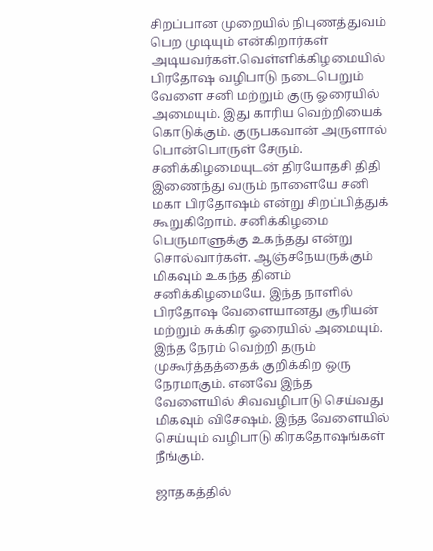சிறப்பான முறையில் நிபுணத்துவம் பெற முடியும் என்கிறார்கள் அடியவர்கள்.வெள்ளிக்கிழமையில் பிரதோஷ வழிபாடு நடைபெறும் வேளை சனி மற்றும் குரு ஓரையில் அமையும். இது காரிய வெற்றியைக் கொடுக்கும். குருபகவான் அருளால் பொன்பொருள் சேரும்.
சனிக்கிழமையுடன் திரயோதசி திதி இணைந்து வரும் நாளையே சனி மகா பிரதோஷம் என்று சிறப்பித்துக் கூறுகிறோம். சனிக்கிழமை பெருமாளுக்கு உகந்தது என்று சொல்வார்கள். ஆஞ்சநேயருக்கும் மிகவும் உகந்த தினம் சனிக்கிழமையே. இந்த நாளில் பிரதோஷ வேளையானது சூரியன் மற்றும் சுக்கிர ஓரையில் அமையும். இந்த நேரம் வெற்றி தரும் முகூர்த்தத்தைக் குறிக்கிற ஒரு நேரமாகும். எனவே இந்த வேளையில் சிவவழிபாடு செய்வது மிகவும் விசேஷம். இந்த வேளையில் செய்யும் வழிபாடு கிரகதோஷங்கள் நீங்கும்.

ஜாதகத்தில்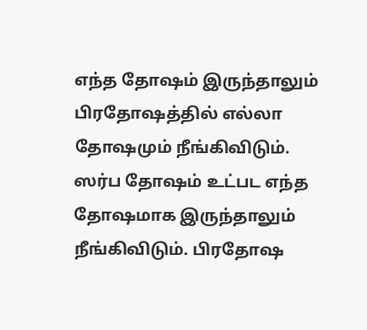எந்த தோஷம் இருந்தாலும் பிரதோஷத்தில் எல்லா தோஷமும் நீங்கிவிடும். ஸர்ப தோஷம் உட்பட எந்த தோஷமாக இருந்தாலும் நீங்கிவிடும். பிரதோஷ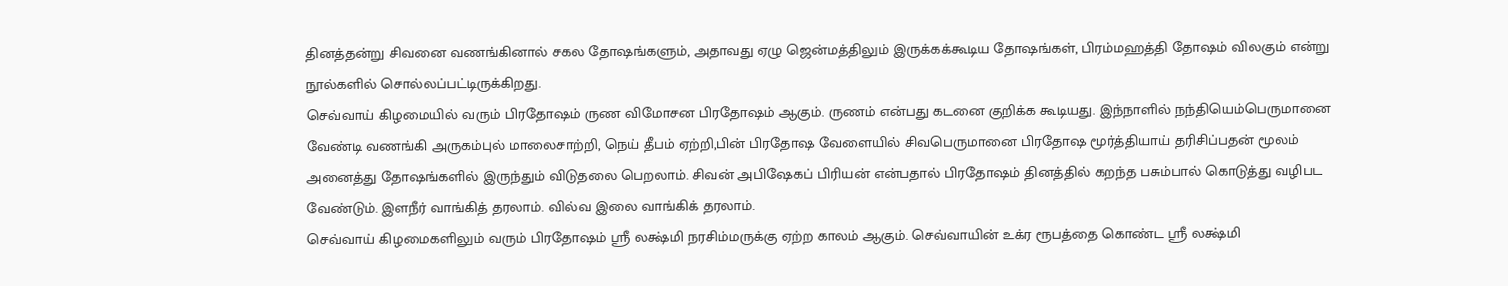தினத்தன்று சிவனை வணங்கினால் சகல தோஷங்களும், அதாவது ஏழு ஜென்மத்திலும் இருக்கக்கூடிய தோஷங்கள், பிரம்மஹத்தி தோஷம் விலகும் என்று நூல்களில் சொல்லப்பட்டிருக்கிறது.
செவ்வாய் கிழமையில் வரும் பிரதோஷம் ருண விமோசன பிரதோஷம் ஆகும். ருணம் என்பது கடனை குறிக்க கூடியது. இந்நாளில் நந்தியெம்பெருமானை வேண்டி வணங்கி அருகம்புல் மாலைசாற்றி, நெய் தீபம் ஏற்றி,பின் பிரதோஷ வேளையில் சிவபெருமானை பிரதோஷ மூர்த்தியாய் தரிசிப்பதன் மூலம் அனைத்து தோஷங்களில் இருந்தும் விடுதலை பெறலாம். சிவன் அபிஷேகப் பிரியன் என்பதால் பிரதோஷம் தினத்தில் கறந்த பசும்பால் கொடுத்து வழிபட வேண்டும். இளநீர் வாங்கித் தரலாம். வில்வ இலை வாங்கிக் தரலாம்.
செவ்வாய் கிழமைகளிலும் வரும் பிரதோஷம் ஸ்ரீ லக்ஷ்மி நரசிம்மருக்கு ஏற்ற காலம் ஆகும். செவ்வாயின் உக்ர ரூபத்தை கொண்ட ஸ்ரீ லக்ஷ்மி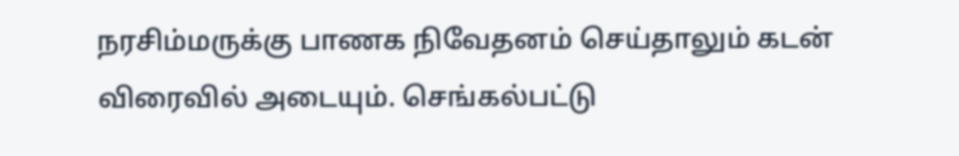நரசிம்மருக்கு பாணக நிவேதனம் செய்தாலும் கடன் விரைவில் அடையும். செங்கல்பட்டு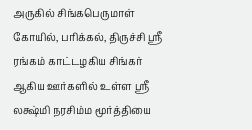அருகில் சிங்கபெருமாள் கோயில், பரிக்கல், திருச்சி ஸ்ரீ ரங்கம் காட்டழகிய சிங்கர் ஆகிய ஊர்களில் உள்ள ஸ்ரீ லக்ஷ்மி நரசிம்ம மூர்த்தியை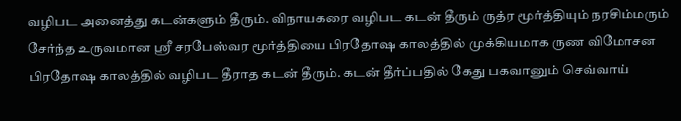வழிபட அனைத்து கடன்களும் தீரும். விநாயகரை வழிபட கடன் தீரும் ருத்ர மூர்த்தியும் நரசிம்மரும் சேர்ந்த உருவமான ஸ்ரீ சரபேஸ்வர மூர்த்தியை பிரதோஷ காலத்தில் முக்கியமாக ருண விமோசன பிரதோஷ காலத்தில் வழிபட தீராத கடன் தீரும். கடன் தீர்ப்பதில் கேது பகவானும் செவ்வாய்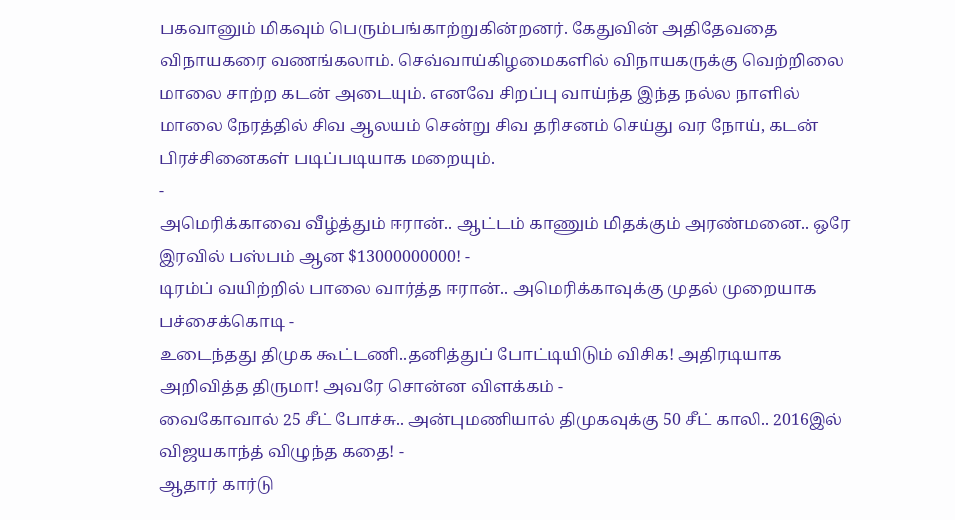பகவானும் மிகவும் பெரும்பங்காற்றுகின்றனர். கேதுவின் அதிதேவதை விநாயகரை வணங்கலாம். செவ்வாய்கிழமைகளில் விநாயகருக்கு வெற்றிலை மாலை சாற்ற கடன் அடையும். எனவே சிறப்பு வாய்ந்த இந்த நல்ல நாளில் மாலை நேரத்தில் சிவ ஆலயம் சென்று சிவ தரிசனம் செய்து வர நோய், கடன் பிரச்சினைகள் படிப்படியாக மறையும்.
-
அமெரிக்காவை வீழ்த்தும் ஈரான்.. ஆட்டம் காணும் மிதக்கும் அரண்மனை.. ஒரே இரவில் பஸ்பம் ஆன $13000000000! -
டிரம்ப் வயிற்றில் பாலை வார்த்த ஈரான்.. அமெரிக்காவுக்கு முதல் முறையாக பச்சைக்கொடி -
உடைந்தது திமுக கூட்டணி..தனித்துப் போட்டியிடும் விசிக! அதிரடியாக அறிவித்த திருமா! அவரே சொன்ன விளக்கம் -
வைகோவால் 25 சீட் போச்சு.. அன்புமணியால் திமுகவுக்கு 50 சீட் காலி.. 2016இல் விஜயகாந்த் விழுந்த கதை! -
ஆதார் கார்டு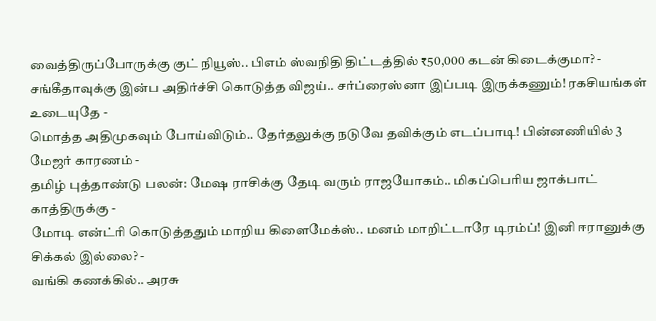வைத்திருப்போருக்கு குட் நியூஸ்.. பிஎம் ஸ்வநிதி திட்டத்தில் ₹50,000 கடன் கிடைக்குமா? -
சங்கீதாவுக்கு இன்ப அதிர்ச்சி கொடுத்த விஜய்.. சர்ப்ரைஸ்னா இப்படி இருக்கணும்! ரகசியங்கள் உடையுதே -
மொத்த அதிமுகவும் போய்விடும்.. தேர்தலுக்கு நடுவே தவிக்கும் எடப்பாடி! பின்னணியில் 3 மேஜர் காரணம் -
தமிழ் புத்தாண்டு பலன்: மேஷ ராசிக்கு தேடி வரும் ராஜயோகம்.. மிகப்பெரிய ஜாக்பாட் காத்திருக்கு -
மோடி என்ட்ரி கொடுத்ததும் மாறிய கிளைமேக்ஸ்.. மனம் மாறிட்டாரே டிரம்ப்! இனி ஈரானுக்கு சிக்கல் இல்லை? -
வங்கி கணக்கில்.. அரசு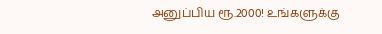அனுப்பிய ரூ.2000! உங்களுக்கு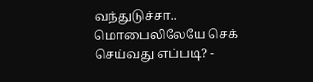வந்துடுச்சா.. மொபைலிலேயே செக் செய்வது எப்படி? -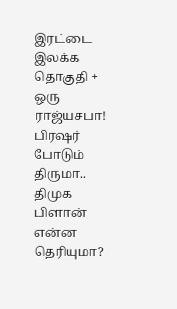இரட்டை இலக்க தொகுதி + ஒரு ராஜ்யசபா! பிரஷர் போடும் திருமா.. திமுக பிளான் என்ன தெரியுமா?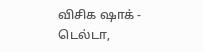விசிக ஷாக் -
டெல்டா,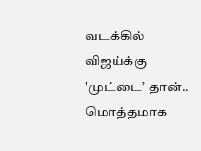வடக்கில் விஜய்க்கு 'முட்டை’ தான்.. மொத்தமாக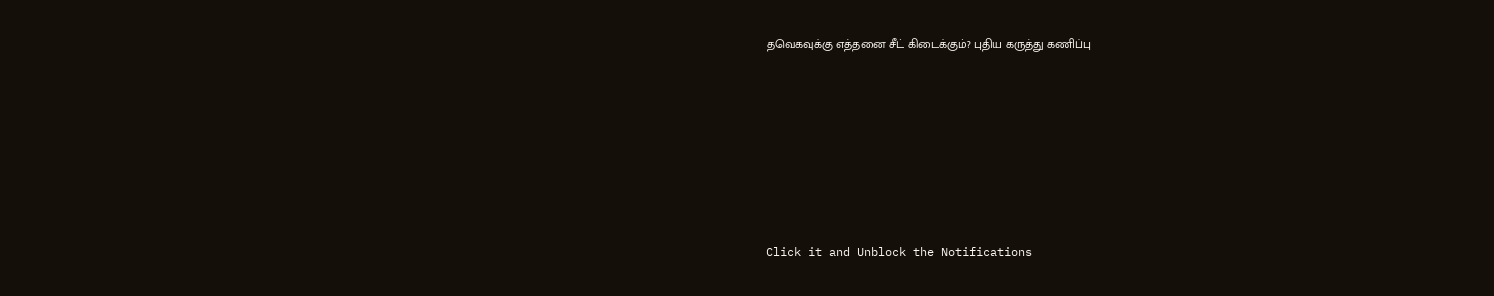தவெகவுக்கு எத்தனை சீட் கிடைக்கும்? புதிய கருத்து கணிப்பு












Click it and Unblock the Notifications